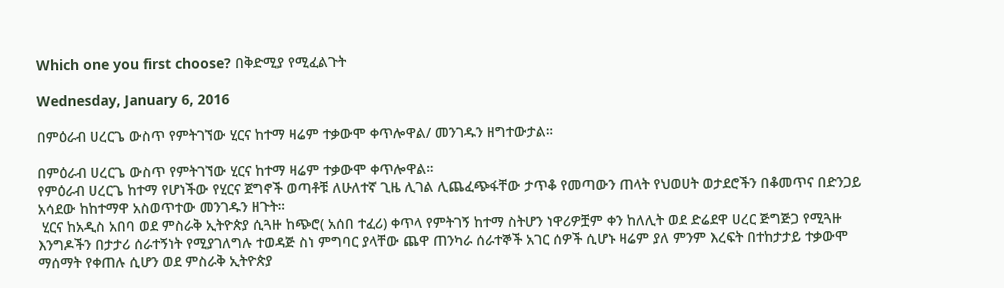Which one you first choose? በቅድሚያ የሚፈልጉት

Wednesday, January 6, 2016

በምዕራብ ሀረርጌ ውስጥ የምትገኘው ሂርና ከተማ ዛሬም ተቃውሞ ቀጥሎዋል/ መንገዱን ዘግተውታል።

በምዕራብ ሀረርጌ ውስጥ የምትገኘው ሂርና ከተማ ዛሬም ተቃውሞ ቀጥሎዋል።
የምዕራብ ሀረርጌ ከተማ የሆነችው የሂርና ጀግኖች ወጣቶቹ ለሁለተኛ ጊዜ ሊገል ሊጨፈጭፋቸው ታጥቆ የመጣውን ጠላት የህወሀት ወታደሮችን በቆመጥና በድንጋይ አሳደው ከከተማዋ አስወጥተው መንገዱን ዘጉት።
 ሂርና ከአዲስ አበባ ወደ ምስራቅ ኢትዮጵያ ሲጓዙ ከጭሮ( አሰበ ተፈሪ) ቀጥላ የምትገኝ ከተማ ስትሆን ነዋሪዎቿም ቀን ከለሊት ወደ ድሬደዋ ሀረር ጅግጅጋ የሚጓዙ እንግዶችን በታታሪ ሰራተኝነት የሚያገለግሉ ተወዳጅ ስነ ምግባር ያላቸው ጨዋ ጠንካራ ሰራተኞች አገር ሰዎች ሲሆኑ ዛሬም ያለ ምንም እረፍት በተከታታይ ተቃውሞ ማሰማት የቀጠሉ ሲሆን ወደ ምስራቅ ኢትዮጵያ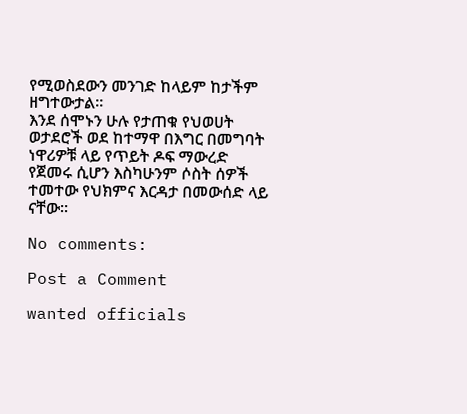የሚወስደውን መንገድ ከላይም ከታችም ዘግተውታል።
እንደ ሰሞኑን ሁሉ የታጠቁ የህወሀት ወታደሮች ወደ ከተማዋ በእግር በመግባት ነዋሪዎቹ ላይ የጥይት ዶፍ ማውረድ የጀመሩ ሲሆን እስካሁንም ሶስት ሰዎች ተመተው የህክምና እርዳታ በመውሰድ ላይ ናቸው።

No comments:

Post a Comment

wanted officials